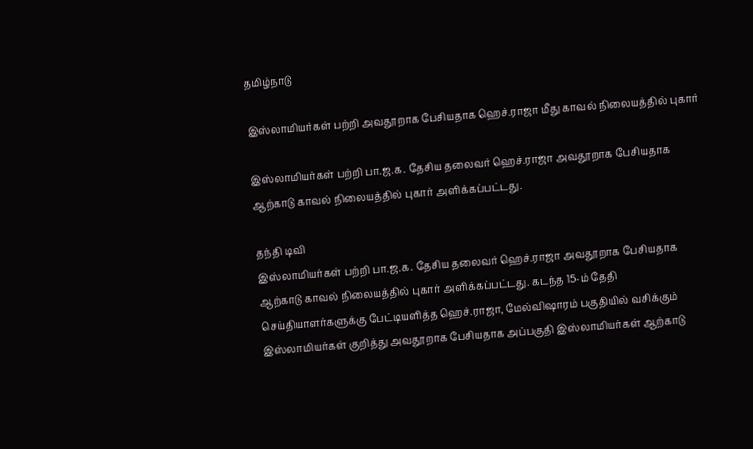தமிழ்நாடு

இஸ்லாமியர்கள் பற்றி அவதூறாக பேசியதாக ஹெச்.ராஜா மீது காவல் நிலையத்தில் புகார்

இஸ்லாமியர்கள் பற்றி பா.ஜ.க. தேசிய தலைவர் ஹெச்.ராஜா அவதூறாக பேசியதாக ஆற்காடு காவல் நிலையத்தில் புகார் அளிக்கப்பட்டது.

தந்தி டிவி
இஸ்லாமியர்கள் பற்றி பா.ஜ.க. தேசிய தலைவர் ஹெச்.ராஜா அவதூறாக பேசியதாக ஆற்காடு காவல் நிலையத்தில் புகார் அளிக்கப்பட்டது. கடந்த 15-ம் தேதி செய்தியாளர்களுக்கு பேட்டியளித்த ஹெச்.ராஜா, மேல்விஷாரம் பகுதியில் வசிக்கும் இஸ்லாமியர்கள் குறித்து அவதூறாக பேசியதாக அப்பகுதி இஸ்லாமியர்கள் ஆற்காடு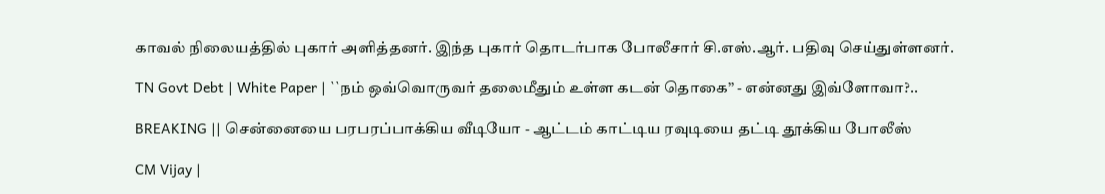காவல் நிலையத்தில் புகார் அளித்தனர். இந்த புகார் தொடர்பாக போலீசார் சி.எஸ்.ஆர். பதிவு செய்துள்ளனர்.

TN Govt Debt | White Paper | ``நம் ஒவ்வொருவர் தலைமீதும் உள்ள கடன் தொகை’’ - என்னது இவ்ளோவா?..

BREAKING || சென்னையை பரபரப்பாக்கிய வீடியோ - ஆட்டம் காட்டிய ரவுடியை தட்டி தூக்கிய போலீஸ்

CM Vijay |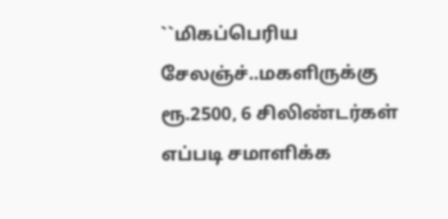``மிகப்பெரிய சேலஞ்ச்..மகளிருக்கு ரூ.2500, 6 சிலிண்டர்கள் எப்படி சமாளிக்க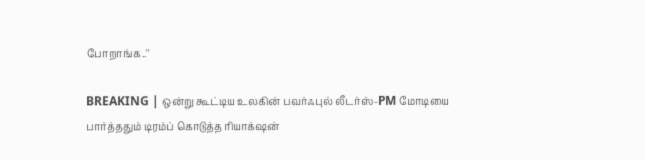போறாங்க..''

BREAKING | ஒன்று கூட்டிய உலகின் பவர்ஃபுல் லீடர்ஸ்-PM மோடியை பார்த்ததும் டிரம்ப் கொடுத்த ரியாக்‌ஷன்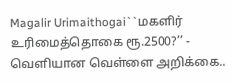Magalir Urimaithogai``மகளிர் உரிமைத்தொகை ரூ.2500?’’ - வெளியான வெள்ளை அறிக்கை..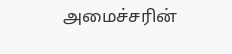அமைச்சரின்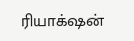ரியாக்‌ஷன்